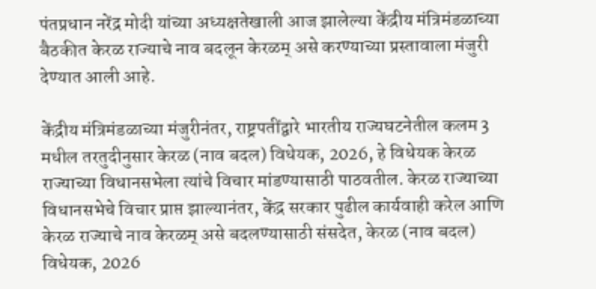पंतप्रधान नरेंद्र मोदी यांच्या अध्यक्षतेखाली आज झालेल्या केंद्रीय मंत्रिमंडळाच्या बैठकीत केरळ राज्याचे नाव बदलून केरळम् असे करण्याच्या प्रस्तावाला मंजुरी देण्यात आली आहे.

केंद्रीय मंत्रिमंडळाच्या मंजुरीनंतर, राष्ट्रपतींद्वारे भारतीय राज्यघटनेतील कलम 3 मधील तरतुदीनुसार केरळ (नाव बदल) विधेयक, 2026, हे विधेयक केरळ राज्याच्या विधानसभेला त्यांचे विचार मांडण्यासाठी पाठवतील. केरळ राज्याच्या विधानसभेचे विचार प्राप्त झाल्यानंतर, केंद्र सरकार पुढील कार्यवाही करेल आणि केरळ राज्याचे नाव केरळम् असे बदलण्यासाठी संसदेत, केरळ (नाव बदल) विधेयक, 2026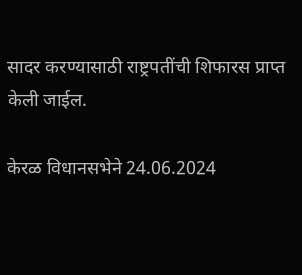सादर करण्यासाठी राष्ट्रपतींची शिफारस प्राप्त केली जाईल.

केरळ विधानसभेने 24.06.2024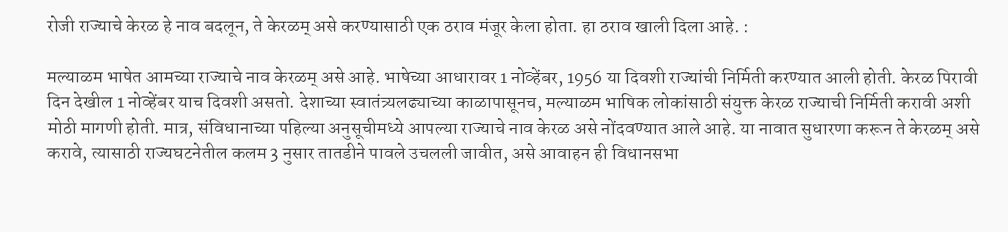रोजी राज्याचे केरळ हे नाव बदलून, ते केरळम् असे करण्यासाठी एक ठराव मंजूर केला होता. हा ठराव खाली दिला आहे. :

मल्याळम भाषेत आमच्या राज्याचे नाव केरळम् असे आहे. भाषेच्या आधारावर 1 नोव्हेंबर, 1956 या दिवशी राज्यांची निर्मिती करण्यात आली होती. केरळ पिरावी दिन देखील 1 नोव्हेंबर याच दिवशी असतो. देशाच्या स्वातंत्र्यलढ्याच्या काळापासूनच, मल्याळम भाषिक लोकांसाठी संयुक्त केरळ राज्याची निर्मिती करावी अशी मोठी मागणी होती. मात्र, संविधानाच्या पहिल्या अनुसूचीमध्ये आपल्या राज्याचे नाव केरळ असे नोंदवण्यात आले आहे. या नावात सुधारणा करून ते केरळम् असे करावे, त्यासाठी राज्यघटनेतील कलम 3 नुसार तातडीने पावले उचलली जावीत, असे आवाहन ही विधानसभा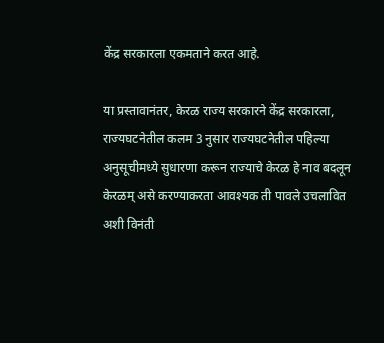केंद्र सरकारला एकमताने करत आहे.

या प्रस्तावानंतर, केरळ राज्य सरकारने केंद्र सरकारला, राज्यघटनेतील कलम 3 नुसार राज्यघटनेतील पहिल्या अनुसूचीमध्ये सुधारणा करून राज्याचे केरळ हे नाव बदलून केरळम् असे करण्याकरता आवश्यक ती पावले उचलावित अशी विनंती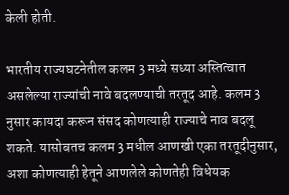केली होती.

भारतीय राज्यघटनेतील कलम 3 मध्ये सध्या अस्तित्वात असलेल्या राज्यांची नावे बदलण्याची तरतूद आहे. कलम 3 नुसार कायदा करून संसद कोणत्याही राज्याचे नाव बदलू शकते. यासोबतच कलम 3 मधील आणखी एका तरतूदीनुसार, अशा कोणत्याही हेतूने आणलेले कोणतेही विधेयक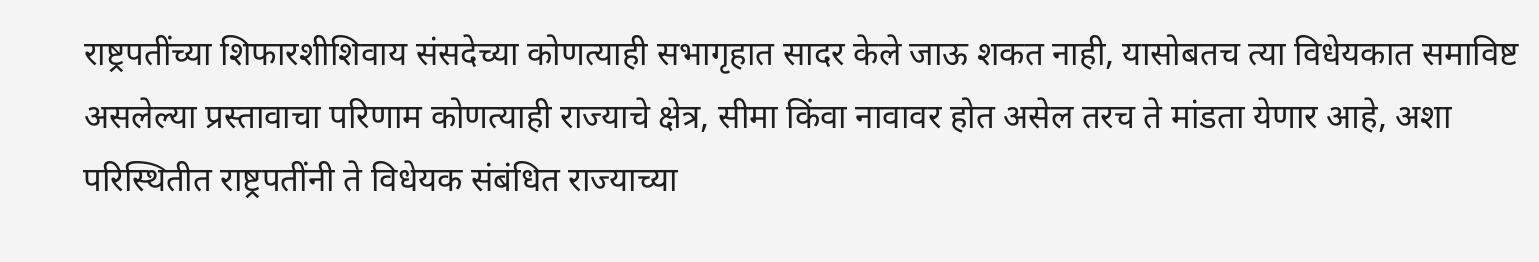राष्ट्रपतींच्या शिफारशीशिवाय संसदेच्या कोणत्याही सभागृहात सादर केले जाऊ शकत नाही, यासोबतच त्या विधेयकात समाविष्ट असलेल्या प्रस्तावाचा परिणाम कोणत्याही राज्याचे क्षेत्र, सीमा किंवा नावावर होत असेल तरच ते मांडता येणार आहे, अशा परिस्थितीत राष्ट्रपतींनी ते विधेयक संबंधित राज्याच्या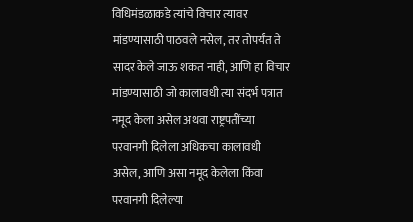विधिमंडळाकडे त्यांचे विचार त्यावर मांडण्यासाठी पाठवले नसेल, तर तोपर्यंत ते सादर केले जाऊ शकत नाही, आणि हा विचार मांडण्यासाठी जो कालावधी त्या संदर्भ पत्रात नमूद केला असेल अथवा राष्ट्रपतींच्या परवानगी दिलेला अधिकचा कालावधी असेल, आणि असा नमूद केलेला किंवा परवानगी दिलेल्या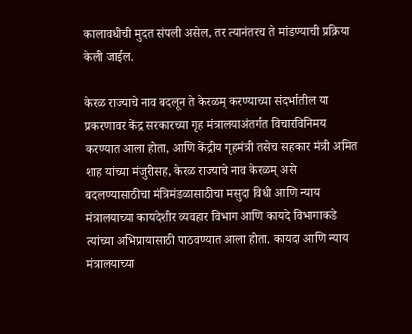कालावधीची मुदत संपली असेल, तर त्यानंतरच ते मांडण्याची प्रक्रिया केली जाईल.

केरळ राज्याचे नाव बदलून ते केरळम् करण्याच्या संदर्भातील या प्रकरणावर केंद्र सरकारच्या गृह मंत्रालयाअंतर्गत विचारविनिमय करण्यात आला होता, आणि केंद्रीय गृहमंत्री तसेच सहकार मंत्री अमित शाह यांच्या मंजुरीसह, केरळ राज्याचे नाव केरळम् असे बदलण्यासाठीचा मंत्रिमंडळासाठीचा मसुदा विधी आणि न्याय मंत्रालयाच्या कायदेशीर व्यवहार विभाग आणि कायदे विभागाकडे त्यांच्या अभिप्रायासाठी पाठवण्यात आला होता. कायदा आणि न्याय मंत्रालयाच्या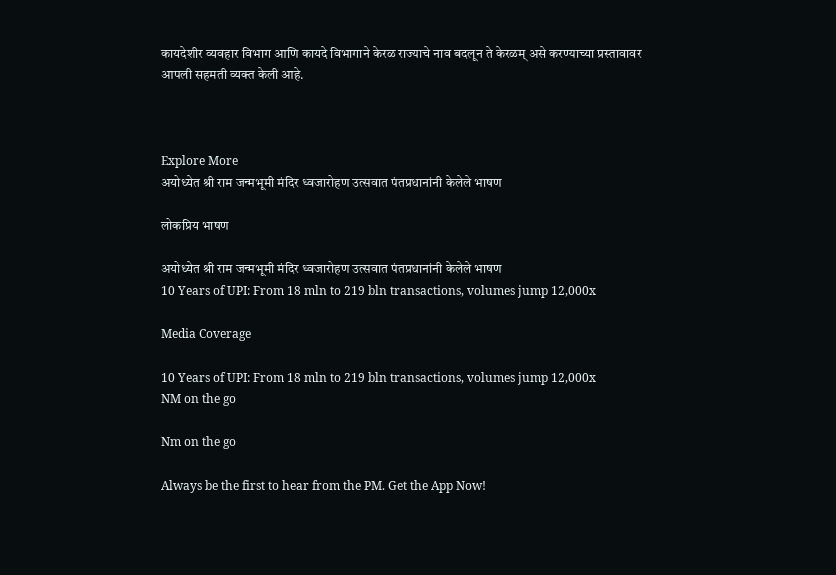कायदेशीर व्यवहार विभाग आणि कायदे विभागाने केरळ राज्याचे नाव बदलून ते केरळम् असे करण्याच्या प्रस्तावावर आपली सहमती व्यक्त केली आहे.



Explore More
अयोध्येत श्री राम जन्मभूमी मंदिर ध्वजारोहण उत्सवात पंतप्रधानांनी केलेले भाषण

लोकप्रिय भाषण

अयोध्येत श्री राम जन्मभूमी मंदिर ध्वजारोहण उत्सवात पंतप्रधानांनी केलेले भाषण
10 Years of UPI: From 18 mln to 219 bln transactions, volumes jump 12,000x

Media Coverage

10 Years of UPI: From 18 mln to 219 bln transactions, volumes jump 12,000x
NM on the go

Nm on the go

Always be the first to hear from the PM. Get the App Now!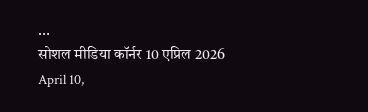...
सोशल मीडिया कॉर्नर 10 एप्रिल 2026
April 10,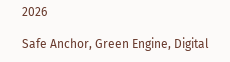2026

Safe Anchor, Green Engine, Digital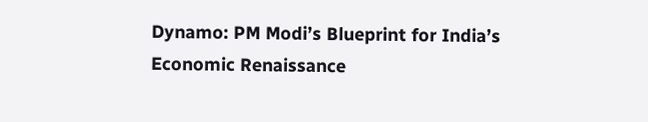Dynamo: PM Modi’s Blueprint for India’s Economic Renaissance